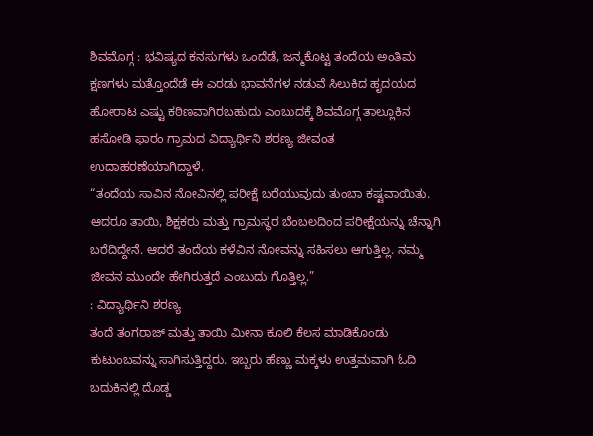ಶಿವಮೊಗ್ಗ : ಭವಿಷ್ಯದ ಕನಸುಗಳು ಒಂದೆಡೆ, ಜನ್ಮಕೊಟ್ಟ ತಂದೆಯ ಅಂತಿಮ ಕ್ಷಣಗಳು ಮತ್ತೊಂದೆಡೆ ಈ ಎರಡು ಭಾವನೆಗಳ ನಡುವೆ ಸಿಲುಕಿದ ಹೃದಯದ ಹೋರಾಟ ಎಷ್ಟು ಕಠಿಣವಾಗಿರಬಹುದು ಎಂಬುದಕ್ಕೆ ಶಿವಮೊಗ್ಗ ತಾಲ್ಲೂಕಿನ ಹಸೋಡಿ ಫಾರಂ ಗ್ರಾಮದ ವಿದ್ಯಾರ್ಥಿನಿ ಶರಣ್ಯ ಜೀವಂತ ಉದಾಹರಣೆಯಾಗಿದ್ದಾಳೆ.
“ತಂದೆಯ ಸಾವಿನ ನೋವಿನಲ್ಲಿ ಪರೀಕ್ಷೆ ಬರೆಯುವುದು ತುಂಬಾ ಕಷ್ಟವಾಯಿತು. ಆದರೂ ತಾಯಿ, ಶಿಕ್ಷಕರು ಮತ್ತು ಗ್ರಾಮಸ್ಥರ ಬೆಂಬಲದಿಂದ ಪರೀಕ್ಷೆಯನ್ನು ಚೆನ್ನಾಗಿ ಬರೆದಿದ್ದೇನೆ. ಆದರೆ ತಂದೆಯ ಕಳೆವಿನ ನೋವನ್ನು ಸಹಿಸಲು ಆಗುತ್ತಿಲ್ಲ. ನಮ್ಮ ಜೀವನ ಮುಂದೇ ಹೇಗಿರುತ್ತದೆ ಎಂಬುದು ಗೊತ್ತಿಲ್ಲ.”
: ವಿದ್ಯಾರ್ಥಿನಿ ಶರಣ್ಯ
ತಂದೆ ತಂಗರಾಜ್ ಮತ್ತು ತಾಯಿ ಮೀನಾ ಕೂಲಿ ಕೆಲಸ ಮಾಡಿಕೊಂಡು ಕುಟುಂಬವನ್ನು ಸಾಗಿಸುತ್ತಿದ್ದರು. ಇಬ್ಬರು ಹೆಣ್ಣು ಮಕ್ಕಳು ಉತ್ತಮವಾಗಿ ಓದಿ ಬದುಕಿನಲ್ಲಿ ದೊಡ್ಡ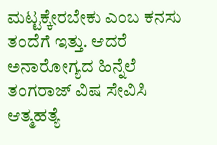ಮಟ್ಟಕ್ಕೇರಬೇಕು ಎಂಬ ಕನಸು ತಂದೆಗೆ ಇತ್ತು. ಆದರೆ ಅನಾರೋಗ್ಯದ ಹಿನ್ನೆಲೆ ತಂಗರಾಜ್ ವಿಷ ಸೇವಿಸಿ ಆತ್ಮಹತ್ಯೆ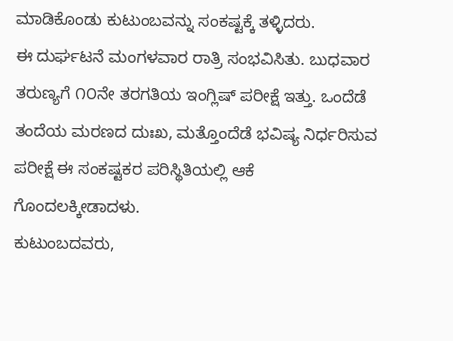ಮಾಡಿಕೊಂಡು ಕುಟುಂಬವನ್ನು ಸಂಕಷ್ಟಕ್ಕೆ ತಳ್ಳಿದರು.
ಈ ದುರ್ಘಟನೆ ಮಂಗಳವಾರ ರಾತ್ರಿ ಸಂಭವಿಸಿತು. ಬುಧವಾರ ತರುಣ್ಯಗೆ ೧೦ನೇ ತರಗತಿಯ ಇಂಗ್ಲಿಷ್ ಪರೀಕ್ಷೆ ಇತ್ತು. ಒಂದೆಡೆ ತಂದೆಯ ಮರಣದ ದುಃಖ, ಮತ್ತೊಂದೆಡೆ ಭವಿಷ್ಯ ನಿರ್ಧರಿಸುವ ಪರೀಕ್ಷೆ ಈ ಸಂಕಷ್ಟಕರ ಪರಿಸ್ಥಿತಿಯಲ್ಲಿ ಆಕೆ ಗೊಂದಲಕ್ಕೀಡಾದಳು.
ಕುಟುಂಬದವರು,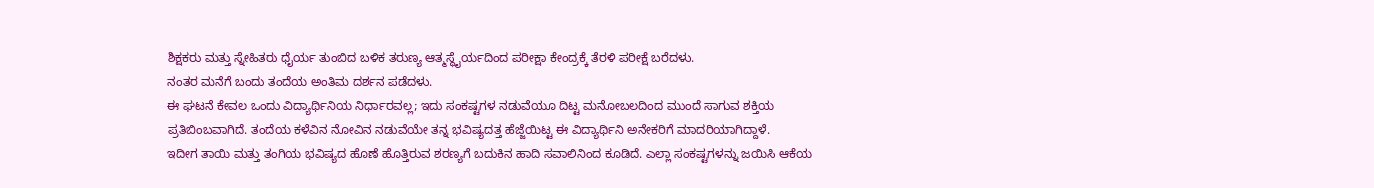ಶಿಕ್ಷಕರು ಮತ್ತು ಸ್ನೇಹಿತರು ಧೈರ್ಯ ತುಂಬಿದ ಬಳಿಕ ತರುಣ್ಯ ಆತ್ಮಸ್ಥೈರ್ಯದಿಂದ ಪರೀಕ್ಷಾ ಕೇಂದ್ರಕ್ಕೆ ತೆರಳಿ ಪರೀಕ್ಷೆ ಬರೆದಳು.
ನಂತರ ಮನೆಗೆ ಬಂದು ತಂದೆಯ ಅಂತಿಮ ದರ್ಶನ ಪಡೆದಳು.
ಈ ಘಟನೆ ಕೇವಲ ಒಂದು ವಿದ್ಯಾರ್ಥಿನಿಯ ನಿರ್ಧಾರವಲ್ಲ; ಇದು ಸಂಕಷ್ಟಗಳ ನಡುವೆಯೂ ದಿಟ್ಟ ಮನೋಬಲದಿಂದ ಮುಂದೆ ಸಾಗುವ ಶಕ್ತಿಯ ಪ್ರತಿಬಿಂಬವಾಗಿದೆ. ತಂದೆಯ ಕಳೆವಿನ ನೋವಿನ ನಡುವೆಯೇ ತನ್ನ ಭವಿಷ್ಯದತ್ತ ಹೆಜ್ಜೆಯಿಟ್ಟ ಈ ವಿದ್ಯಾರ್ಥಿನಿ ಅನೇಕರಿಗೆ ಮಾದರಿಯಾಗಿದ್ದಾಳೆ.
ಇದೀಗ ತಾಯಿ ಮತ್ತು ತಂಗಿಯ ಭವಿಷ್ಯದ ಹೊಣೆ ಹೊತ್ತಿರುವ ಶರಣ್ಯಗೆ ಬದುಕಿನ ಹಾದಿ ಸವಾಲಿನಿಂದ ಕೂಡಿದೆ. ಎಲ್ಲಾ ಸಂಕಷ್ಟಗಳನ್ನು ಜಯಿಸಿ ಆಕೆಯ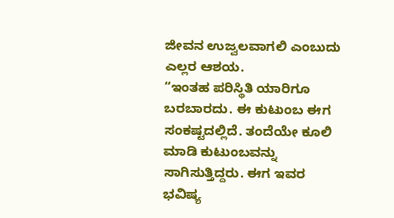ಜೀವನ ಉಜ್ವಲವಾಗಲಿ ಎಂಬುದು ಎಲ್ಲರ ಆಶಯ.
“ಇಂತಹ ಪರಿಸ್ಥಿತಿ ಯಾರಿಗೂ ಬರಬಾರದು. ಈ ಕುಟುಂಬ ಈಗ ಸಂಕಷ್ಟದಲ್ಲಿದೆ. ತಂದೆಯೇ ಕೂಲಿ ಮಾಡಿ ಕುಟುಂಬವನ್ನು ಸಾಗಿಸುತ್ತಿದ್ದರು. ಈಗ ಇವರ ಭವಿಷ್ಯ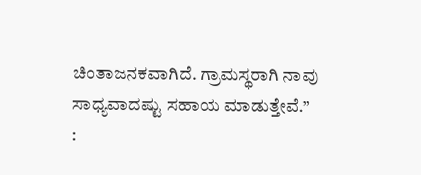ಚಿಂತಾಜನಕವಾಗಿದೆ. ಗ್ರಾಮಸ್ಥರಾಗಿ ನಾವು ಸಾಧ್ಯವಾದಷ್ಟು ಸಹಾಯ ಮಾಡುತ್ತೇವೆ.”
: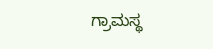ಗ್ರಾಮಸ್ಥ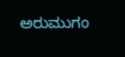ಅರುಮುಗಂ